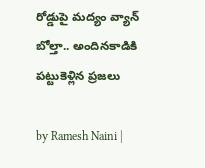రోడ్డుపై మద్యం వ్యాన్ బోల్తా.. అందినకాడికి పట్టుకెళ్లిన ప్రజలు

by Ramesh Naini |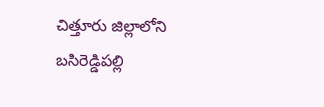చిత్తూరు జిల్లాలోని బసిరెడ్డిపల్లి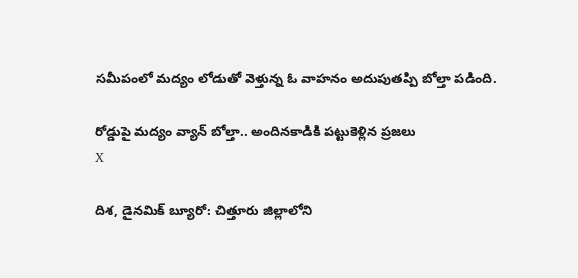సమీపంలో మద్యం లోడుతో వెళ్తున్న ఓ వాహనం అదుపుతప్పి బోల్తా పడింది.

రోడ్డుపై మద్యం వ్యాన్ బోల్తా.. అందినకాడికి పట్టుకెళ్లిన ప్రజలు
X

దిశ, డైనమిక్ బ్యూరో: చిత్తూరు జిల్లాలోని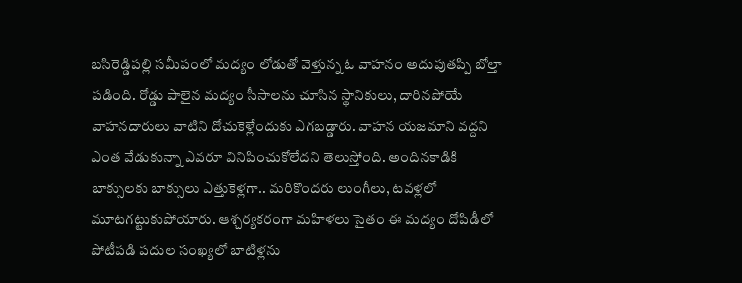బసిరెడ్డిపల్లి సమీపంలో మద్యం లోడుతో వెళ్తున్న ఓ వాహనం అదుపుతప్పి బోల్తా పడింది. రోడ్డు పాలైన మద్యం సీసాలను చూసిన స్థానికులు, దారినపోయే వాహనదారులు వాటిని దోచుకెళ్లేందుకు ఎగబడ్డారు. వాహన యజమాని వద్దని ఎంత వేడుకున్నా ఎవరూ వినిపించుకోలేదని తెలుస్తోంది. అందినకాడికి బాక్సులకు బాక్సులు ఎత్తుకెళ్లగా.. మరికొందరు లుంగీలు, టవళ్లలో మూటగట్టుకుపోయారు. ఆశ్చర్యకరంగా మహిళలు సైతం ఈ మద్యం దోపిడీలో పోటీపడి పదుల సంఖ్యలో బాటిళ్లను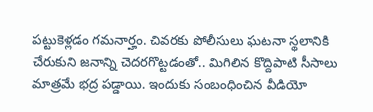పట్టుకెళ్లడం గమనార్హం. చివరకు పోలీసులు ఘటనా స్థలానికి చేరుకుని జనాన్ని చెదరగొట్టడంతో.. మిగిలిన కొద్దిపాటి సీసాలు మాత్రమే భద్ర పడ్డాయి. ఇందుకు సంబంధించిన వీడియో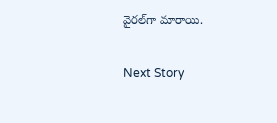వైరల్‌గా మారాయి.

Next Story